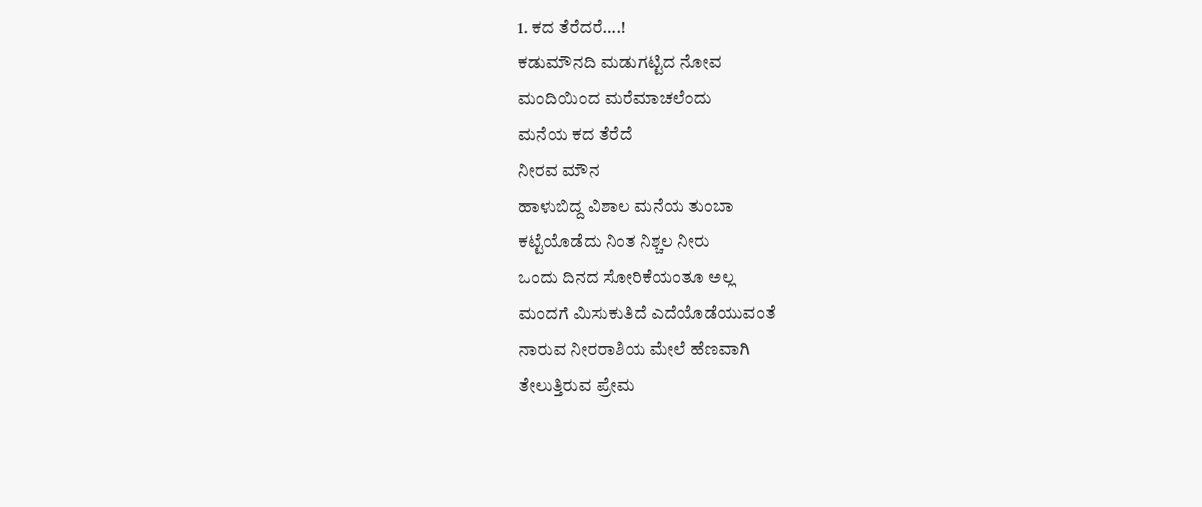1. ಕದ ತೆರೆದರೆ….!
ಕಡುಮೌನದಿ ಮಡುಗಟ್ಟಿದ ನೋವ
ಮಂದಿಯಿಂದ ಮರೆಮಾಚಲೆಂದು
ಮನೆಯ ಕದ ತೆರೆದೆ
ನೀರವ ಮೌನ
ಹಾಳುಬಿದ್ದ ವಿಶಾಲ ಮನೆಯ ತುಂಬಾ
ಕಟ್ಟೆಯೊಡೆದು ನಿಂತ ನಿಶ್ಚಲ ನೀರು
ಒಂದು ದಿನದ ಸೋರಿಕೆಯಂತೂ ಅಲ್ಲ
ಮಂದಗೆ ಮಿಸುಕುತಿದೆ ಎದೆಯೊಡೆಯುವಂತೆ
ನಾರುವ ನೀರರಾಶಿಯ ಮೇಲೆ ಹೆಣವಾಗಿ
ತೇಲುತ್ತಿರುವ ಪ್ರೇಮ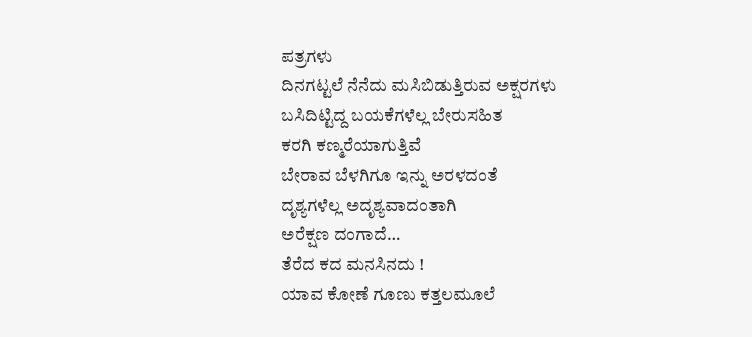ಪತ್ರಗಳು
ದಿನಗಟ್ಟಲೆ ನೆನೆದು ಮಸಿಬಿಡುತ್ತಿರುವ ಅಕ್ಷರಗಳು
ಬಸಿದಿಟ್ಟಿದ್ದ ಬಯಕೆಗಳೆಲ್ಲ ಬೇರುಸಹಿತ
ಕರಗಿ ಕಣ್ಮರೆಯಾಗುತ್ತಿವೆ
ಬೇರಾವ ಬೆಳಗಿಗೂ ಇನ್ನು ಅರಳದಂತೆ
ದೃಶ್ಯಗಳೆಲ್ಲ ಅದೃಶ್ಯವಾದಂತಾಗಿ
ಅರೆಕ್ಷಣ ದಂಗಾದೆ…
ತೆರೆದ ಕದ ಮನಸಿನದು !
ಯಾವ ಕೋಣೆ ಗೂಣು ಕತ್ತಲಮೂಲೆ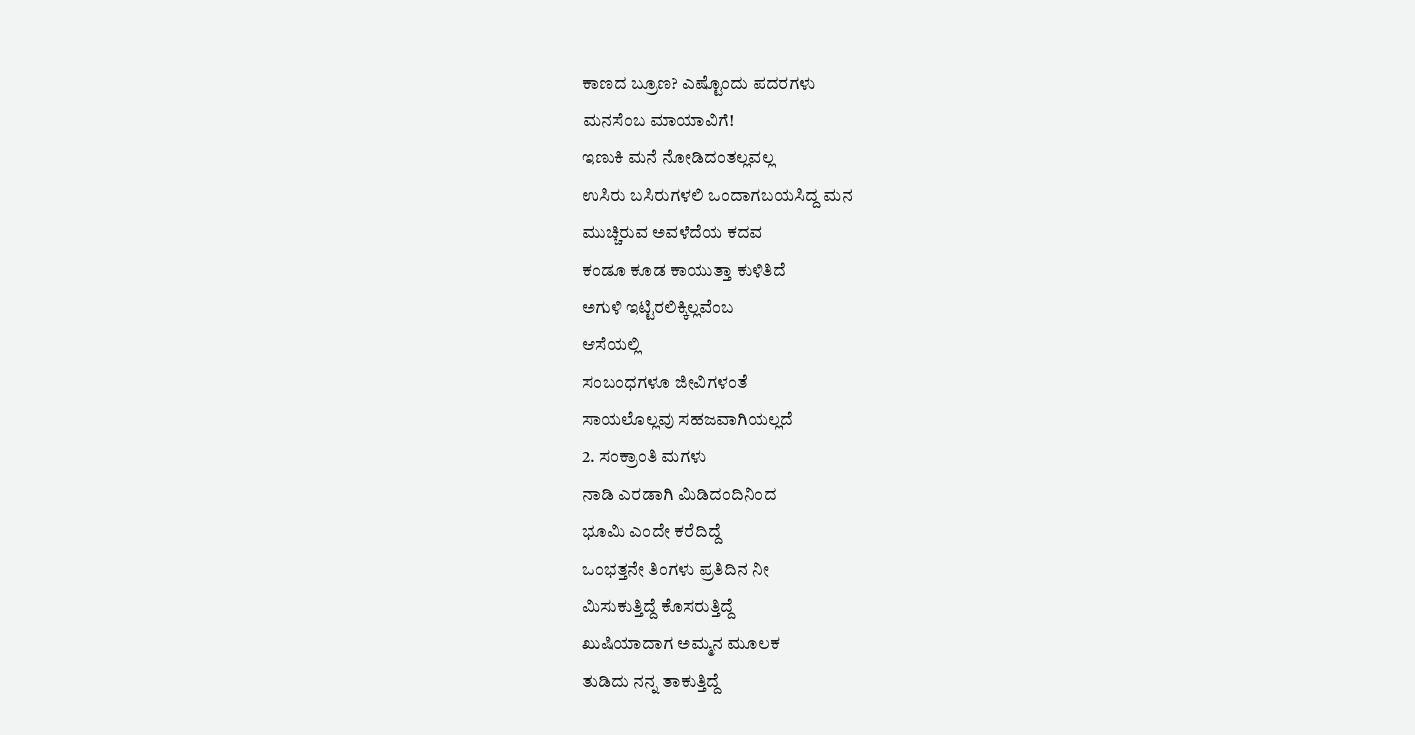ಕಾಣದ ಬ್ರೂಣ? ಎಷ್ಟೊಂದು ಪದರಗಳು
ಮನಸೆಂಬ ಮಾಯಾವಿಗೆ!
ಇಣುಕಿ ಮನೆ ನೋಡಿದಂತಲ್ಲವಲ್ಲ
ಉಸಿರು ಬಸಿರುಗಳಲಿ ಒಂದಾಗಬಯಸಿದ್ದ ಮನ
ಮುಚ್ಚಿರುವ ಅವಳೆದೆಯ ಕದವ
ಕಂಡೂ ಕೂಡ ಕಾಯುತ್ತಾ ಕುಳಿತಿದೆ
ಅಗುಳಿ ಇಟ್ಟಿರಲಿಕ್ಕಿಲ್ಲವೆಂಬ
ಆಸೆಯಲ್ಲಿ
ಸಂಬಂಧಗಳೂ ಜೀವಿಗಳಂತೆ
ಸಾಯಲೊಲ್ಲವು ಸಹಜವಾಗಿಯಲ್ಲದೆ
2. ಸಂಕ್ರಾಂತಿ ಮಗಳು
ನಾಡಿ ಎರಡಾಗಿ ಮಿಡಿದಂದಿನಿಂದ
ಭೂಮಿ ಎಂದೇ ಕರೆದಿದ್ದೆ
ಒಂಭತ್ತನೇ ತಿಂಗಳು ಪ್ರತಿದಿನ ನೀ
ಮಿಸುಕುತ್ತಿದ್ದೆ ಕೊಸರುತ್ತಿದ್ದೆ
ಖುಷಿಯಾದಾಗ ಅಮ್ಮನ ಮೂಲಕ
ತುಡಿದು ನನ್ನ ತಾಕುತ್ತಿದ್ದೆ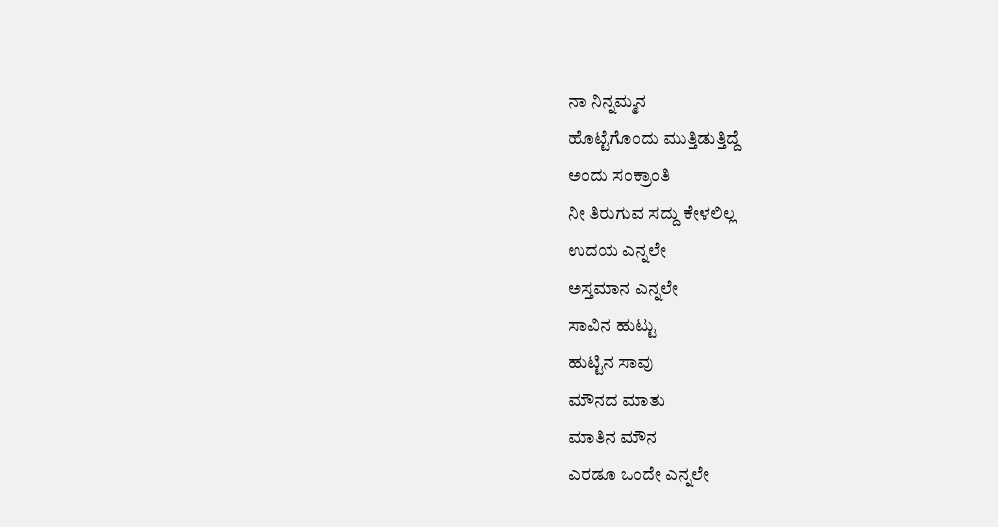ನಾ ನಿನ್ನಮ್ಮನ
ಹೊಟ್ಟೆಗೊಂದು ಮುತ್ತಿಡುತ್ತಿದ್ದೆ
ಅಂದು ಸಂಕ್ರಾಂತಿ
ನೀ ತಿರುಗುವ ಸದ್ದು ಕೇಳಲಿಲ್ಲ
ಉದಯ ಎನ್ನಲೇ
ಅಸ್ತಮಾನ ಎನ್ನಲೇ
ಸಾವಿನ ಹುಟ್ಟು
ಹುಟ್ಟಿನ ಸಾವು
ಮೌನದ ಮಾತು
ಮಾತಿನ ಮೌನ
ಎರಡೂ ಒಂದೇ ಎನ್ನಲೇ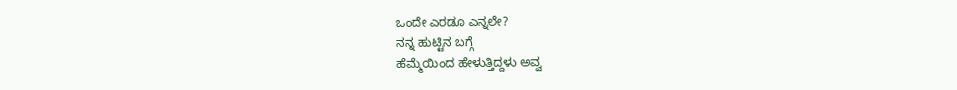ಒಂದೇ ಎರಡೂ ಎನ್ನಲೇ?
ನನ್ನ ಹುಟ್ಟಿನ ಬಗ್ಗೆ
ಹೆಮ್ಮೆಯಿಂದ ಹೇಳುತ್ತಿದ್ದಳು ಅವ್ವ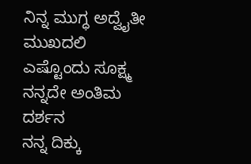ನಿನ್ನ ಮುಗ್ಧ ಅದ್ವೈತೀ ಮುಖದಲಿ
ಎಷ್ಟೊಂದು ಸೂಕ್ಷ್ಮ ನನ್ನದೇ ಅಂತಿಮ
ದರ್ಶನ
ನನ್ನ ದಿಕ್ಕು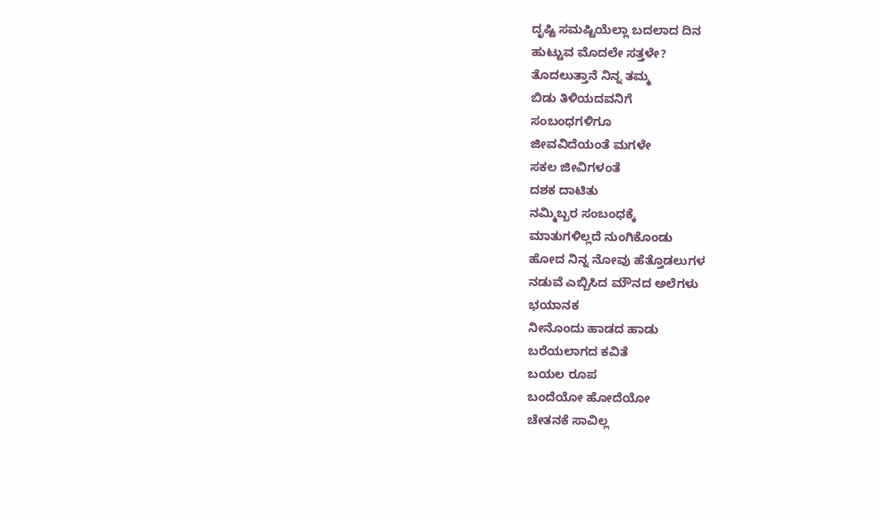ದೃಷ್ಟಿ ಸಮಷ್ಟಿಯೆಲ್ಲಾ ಬದಲಾದ ದಿನ
ಹುಟ್ಟುವ ಮೊದಲೇ ಸತ್ತಳೇ?
ತೊದಲುತ್ತಾನೆ ನಿನ್ನ ತಮ್ಮ
ಬಿಡು ತಿಳಿಯದವನಿಗೆ
ಸಂಬಂಧಗಳಿಗೂ
ಜೀವವಿದೆಯಂತೆ ಮಗಳೇ
ಸಕಲ ಜೀವಿಗಳಂತೆ
ದಶಕ ದಾಟಿತು
ನಮ್ಮಿಬ್ಬರ ಸಂಬಂಧಕ್ಕೆ
ಮಾತುಗಳಿಲ್ಲದೆ ನುಂಗಿಕೊಂಡು
ಹೋದ ನಿನ್ನ ನೋವು ಹೆತ್ತೊಡಲುಗಳ
ನಡುವೆ ಎಬ್ಬಿಸಿದ ಮೌನದ ಅಲೆಗಳು
ಭಯಾನಕ
ನೀನೊಂದು ಹಾಡದ ಹಾಡು
ಬರೆಯಲಾಗದ ಕವಿತೆ
ಬಯಲ ರೂಪ
ಬಂದೆಯೋ ಹೋದೆಯೋ
ಚೇತನಕೆ ಸಾವಿಲ್ಲ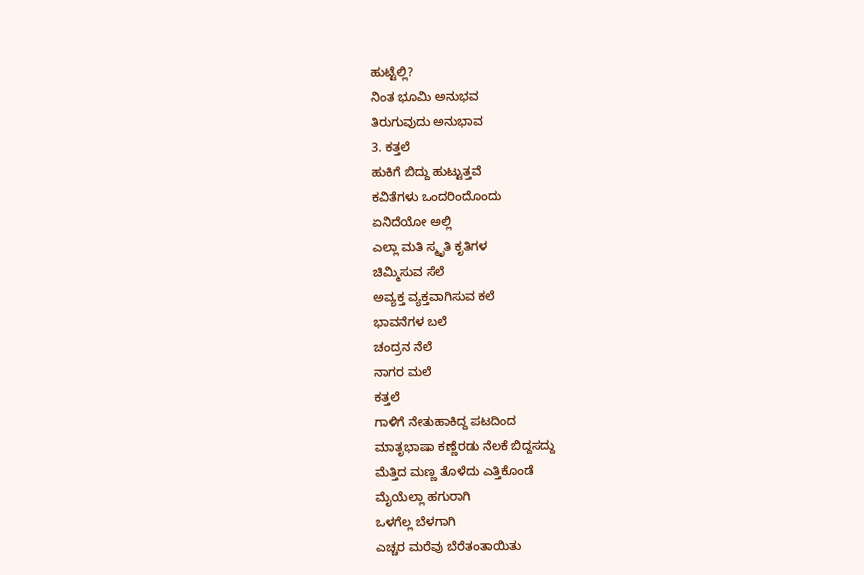ಹುಟ್ಟೆಲ್ಲಿ?
ನಿಂತ ಭೂಮಿ ಅನುಭವ
ತಿರುಗುವುದು ಅನುಭಾವ
3. ಕತ್ತಲೆ
ಹುಕಿಗೆ ಬಿದ್ದು ಹುಟ್ಟುತ್ತವೆ
ಕವಿತೆಗಳು ಒಂದರಿಂದೊಂದು
ಏನಿದೆಯೋ ಅಲ್ಲಿ
ಎಲ್ಲಾ ಮತಿ ಸ್ಮೃತಿ ಕೃತಿಗಳ
ಚಿಮ್ಮಿಸುವ ಸೆಲೆ
ಅವ್ಯಕ್ತ ವ್ಯಕ್ತವಾಗಿಸುವ ಕಲೆ
ಭಾವನೆಗಳ ಬಲೆ
ಚಂದ್ರನ ನೆಲೆ
ನಾಗರ ಮಲೆ
ಕತ್ತಲೆ
ಗಾಳಿಗೆ ನೇತುಹಾಕಿದ್ದ ಪಟದಿಂದ
ಮಾತೃಭಾಷಾ ಕಣ್ಣೆರಡು ನೆಲಕೆ ಬಿದ್ದಸದ್ದು
ಮೆತ್ತಿದ ಮಣ್ಣ ತೊಳೆದು ಎತ್ತಿಕೊಂಡೆ
ಮೈಯೆಲ್ಲಾ ಹಗುರಾಗಿ
ಒಳಗೆಲ್ಲ ಬೆಳಗಾಗಿ
ಎಚ್ಚರ ಮರೆವು ಬೆರೆತಂತಾಯಿತು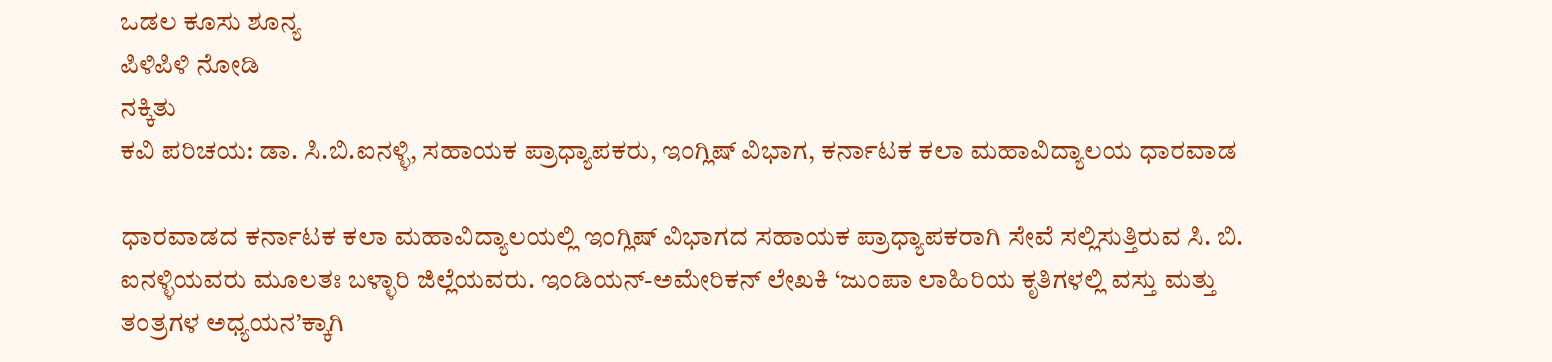ಒಡಲ ಕೂಸು ಶೂನ್ಯ
ಪಿಳಿಪಿಳಿ ನೋಡಿ
ನಕ್ಕಿತು
ಕವಿ ಪರಿಚಯ: ಡಾ. ಸಿ.ಬಿ.ಐನಳ್ಳಿ, ಸಹಾಯಕ ಪ್ರಾಧ್ಯಾಪಕರು, ಇಂಗ್ಲಿಷ್ ವಿಭಾಗ, ಕರ್ನಾಟಕ ಕಲಾ ಮಹಾವಿದ್ಯಾಲಯ ಧಾರವಾಡ

ಧಾರವಾಡದ ಕರ್ನಾಟಕ ಕಲಾ ಮಹಾವಿದ್ಯಾಲಯಲ್ಲಿ ಇಂಗ್ಲಿಷ್ ವಿಭಾಗದ ಸಹಾಯಕ ಪ್ರಾಧ್ಯಾಪಕರಾಗಿ ಸೇವೆ ಸಲ್ಲಿಸುತ್ತಿರುವ ಸಿ. ಬಿ. ಐನಳ್ಳಿಯವರು ಮೂಲತಃ ಬಳ್ಳಾರಿ ಜಿಲ್ಲೆಯವರು. ಇಂಡಿಯನ್-ಅಮೇರಿಕನ್ ಲೇಖಕಿ ‘ಜುಂಪಾ ಲಾಹಿರಿಯ ಕೃತಿಗಳಲ್ಲಿ ವಸ್ತು ಮತ್ತು ತಂತ್ರಗಳ ಅಧ್ಯಯನ’ಕ್ಕಾಗಿ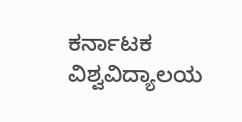ಕರ್ನಾಟಕ ವಿಶ್ವವಿದ್ಯಾಲಯ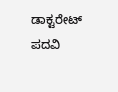ಡಾಕ್ಟರೇಟ್ ಪದವಿ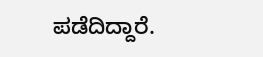ಪಡೆದಿದ್ದಾರೆ.